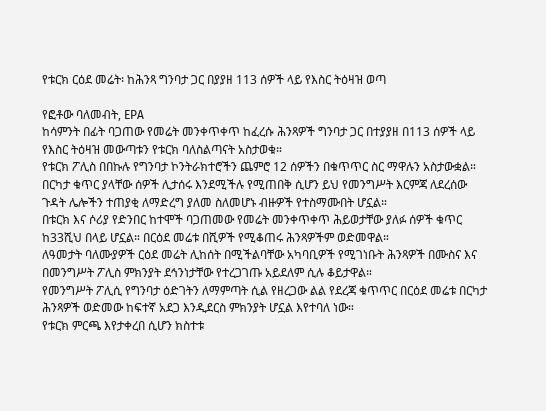የቱርክ ርዕደ መሬት፡ ከሕንጻ ግንባታ ጋር በያያዘ 113 ሰዎች ላይ የእስር ትዕዛዝ ወጣ

የፎቶው ባለመብት, EPA
ከሳምንት በፊት ባጋጠው የመሬት መንቀጥቀጥ ከፈረሱ ሕንጻዎች ግንባታ ጋር በተያያዘ በ113 ሰዎች ላይ የእስር ትዕዛዝ መውጣቱን የቱርክ ባለስልጣናት አስታወቁ።
የቱርክ ፖሊስ በበኩሉ የግንባታ ኮንትራክተሮችን ጨምሮ 12 ሰዎችን በቁጥጥር ስር ማዋሉን አስታውቋል።
በርካታ ቁጥር ያላቸው ሰዎች ሊታሰሩ እንደሚችሉ የሚጠበቅ ሲሆን ይህ የመንግሥት እርምጃ ለደረሰው ጉዳት ሌሎችን ተጠያቂ ለማድረግ ያለመ ስለመሆኑ ብዙዎች የተስማሙበት ሆኗል።
በቱርክ እና ሶሪያ የድንበር ከተሞች ባጋጠመው የመሬት መንቀጥቀጥ ሕይወታቸው ያለፉ ሰዎች ቁጥር ከ33ሺህ በላይ ሆኗል። በርዕደ መሬቱ በሺዎች የሚቆጠሩ ሕንጻዎችም ወድመዋል።
ለዓመታት ባለሙያዎች ርዕደ መሬት ሊከሰት በሚችልባቸው አካባቢዎች የሚገነቡት ሕንጻዎች በሙስና እና በመንግሥት ፖሊስ ምክንያት ደኅንነታቸው የተረጋገጡ አይደለም ሲሉ ቆይታዋል።
የመንግሥት ፖሊሲ የግንባታ ዕድገትን ለማምጣት ሲል የዘረጋው ልል የደረጃ ቁጥጥር በርዕደ መሬቱ በርካታ ሕንጻዎች ወድመው ከፍተኛ አደጋ እንዲደርስ ምክንያት ሆኗል እየተባለ ነው።
የቱርክ ምርጫ እየታቀረበ ሲሆን ክስተቱ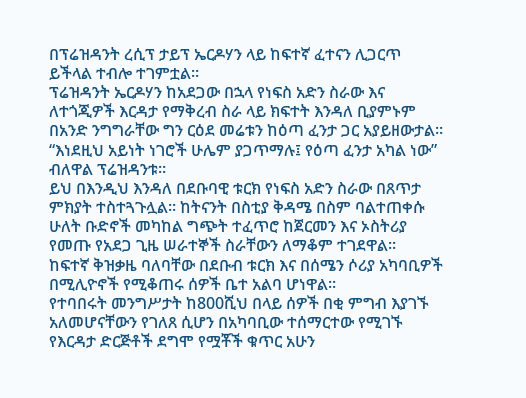በፕሬዝዳንት ረሲፕ ታይፕ ኤርዶሃን ላይ ከፍተኛ ፈተናን ሊጋርጥ ይችላል ተብሎ ተገምቷል።
ፕሬዝዳንት ኤርዶሃን ከአደጋው በኋላ የነፍስ አድን ስራው እና ለተጎጂዎች እርዳታ የማቅረብ ስራ ላይ ክፍተት እንዳለ ቢያምኑም በአንድ ንግግራቸው ግን ርዕደ መሬቱን ከዕጣ ፈንታ ጋር አያይዘውታል። “እነደዚህ አይነት ነገሮች ሁሌም ያጋጥማሉ፤ የዕጣ ፈንታ አካል ነው” ብለዋል ፕሬዝዳንቱ።
ይህ በእንዲህ እንዳለ በደቡባዊ ቱርክ የነፍስ አድን ስራው በጸጥታ ምክያት ተስተጓጉሏል። ከትናንት በስቲያ ቅዳሜ በስም ባልተጠቀሱ ሁለት ቡድኖች መካከል ግጭት ተፈጥሮ ከጀርመን እና ኦስትሪያ የመጡ የአደጋ ጊዜ ሠራተኞች ስራቸውን ለማቆም ተገደዋል።
ከፍተኛ ቅዝቃዜ ባለባቸው በደቡብ ቱርክ እና በሰሜን ሶሪያ አካባቢዎች በሚሊዮኖች የሚቆጠሩ ሰዎች ቤተ አልባ ሆነዋል።
የተባበሩት መንግሥታት ከ800ሺህ በላይ ሰዎች በቂ ምግብ እያገኙ አለመሆናቸውን የገለጸ ሲሆን በአካባቢው ተሰማርተው የሚገኙ የእርዳታ ድርጅቶች ደግሞ የሟቾች ቁጥር አሁን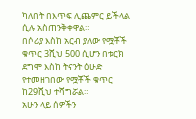ካለበት በእጥፍ ሊጨምር ይችላል ሲሉ አስጠንቅቀዋል።
በሶሪያ እስከ አርብ ያለው የሟቾች ቁጥር 3ሺህ 500 ሲሆን በቱርክ ደግሞ እስከ ትናንት ዕሁድ የተመዘገበው የሟቾች ቁጥር ከ29ሺህ ተሻግሯል።
አሁን ላይ ሰዎችን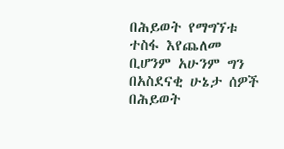በሕይወት የማግኘቱ ተስፋ እየጨለመ ቢሆንም አሁንም ግን በአስደናቂ ሁኔታ ሰዎች በሕይወት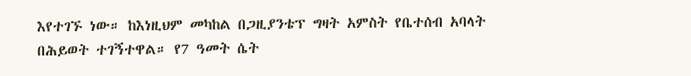እየተገኙ ነው። ከእነዚህም መካከል በጋዚያንቴፕ ግዛት አምስት የቤተሰብ አባላት በሕይወት ተገኝተዋል። የ7 ዓመት ሴት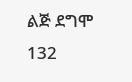ልጅ ደግሞ 132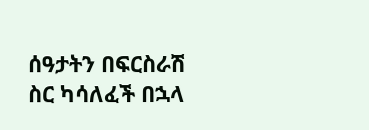ሰዓታትን በፍርስራሽ ስር ካሳለፈች በኋላ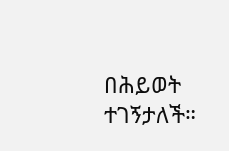በሕይወት ተገኝታለች።